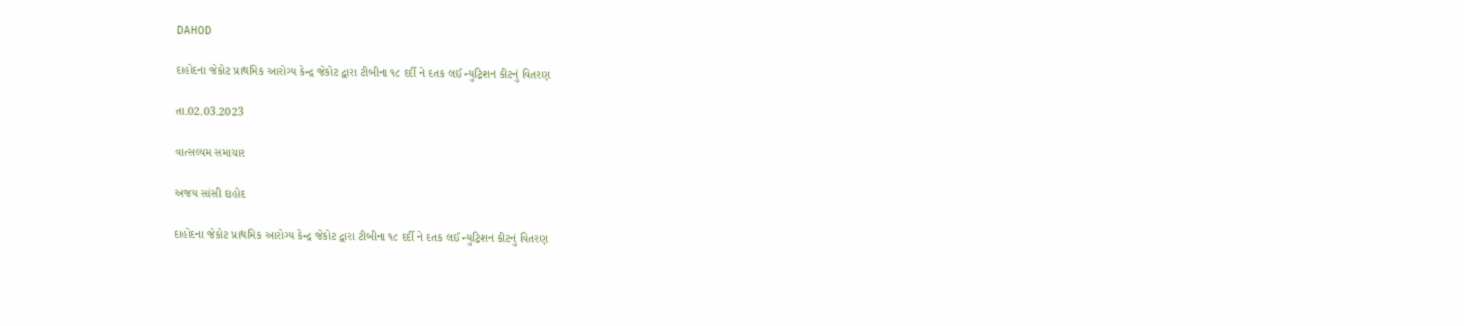DAHOD

દાહોદના જેકોટ પ્રાથમિક આરોગ્ય કેન્દ્ર જેકોટ દ્વારા ટીબીના ૧૮ દર્દી ને દતક લઈ ન્યુટ્રિશન કીટનું વિતરણ

તા.02.03.2023

વાત્સલ્યમ સમાચાર

અજય સાંસી દાહોદ

દાહોદના જેકોટ પ્રાથમિક આરોગ્ય કેન્દ્ર જેકોટ દ્વારા ટીબીના ૧૮ દર્દી ને દતક લઈ ન્યુટ્રિશન કીટનું વિતરણ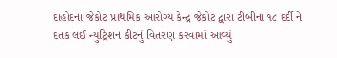દાહોદના જેકોટ પ્રાથમિક આરોગ્ય કેન્દ્ર જેકોટ દ્વારા ટીબીના ૧૮ દર્દી ને દતક લઈ ન્યુટ્રિશન કીટનું વિતરણ કરવામાં આવ્યું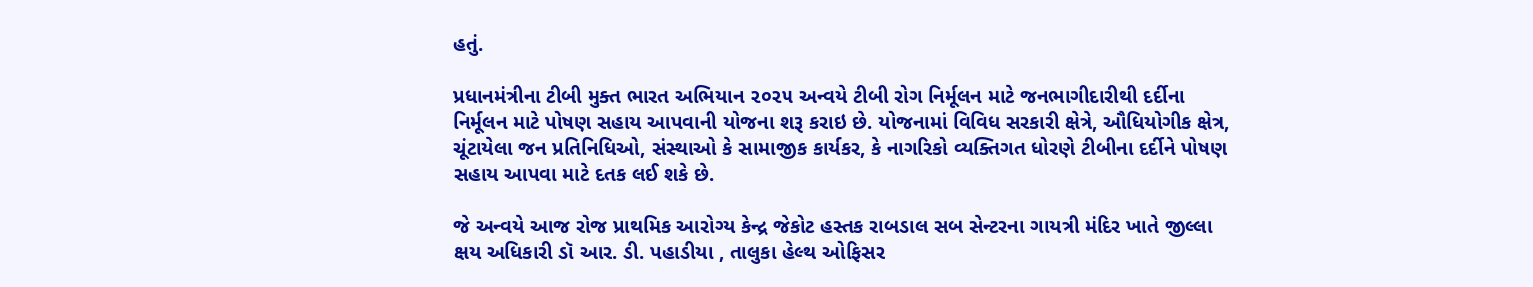હતું.

પ્રધાનમંત્રીના ટીબી મુક્ત ભારત અભિયાન ૨૦૨૫ અન્વયે ટીબી રોગ નિર્મૂલન માટે જનભાગીદારીથી દર્દીના નિર્મૂલન માટે પોષણ સહાય આપવાની યોજના શરૂ કરાઇ છે. યોજનામાં વિવિધ સરકારી ક્ષેત્રે, ઔધિયોગીક ક્ષેત્ર, ચૂંટાયેલા જન પ્રતિનિધિઓ, સંસ્થાઓ કે સામાજીક કાર્યકર, કે નાગરિકો વ્યક્તિગત ધોરણે ટીબીના દર્દીને પોષણ સહાય આપવા માટે દતક લઈ શકે છે.

જે અન્વયે આજ રોજ પ્રાથમિક આરોગ્ય કેન્દ્ર જેકોટ હસ્તક રાબડાલ સબ સેન્ટરના ગાયત્રી મંદિર ખાતે જીલ્લા ક્ષય અધિકારી ડૉ આર. ડી. પહાડીયા , તાલુકા હેલ્થ ઓફિસર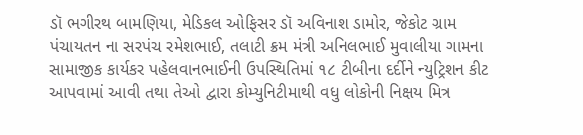ડૉ ભગીરથ બામણિયા, મેડિકલ ઓફિસર ડૉ અવિનાશ ડામોર, જેકોટ ગ્રામ પંચાયતન ના સરપંચ રમેશભાઈ, તલાટી ક્રમ મંત્રી અનિલભાઈ મુવાલીયા ગામના સામાજીક કાર્યકર પહેલવાનભાઈની ઉપસ્થિતિમાં ૧૮ ટીબીના દર્દીને ન્યુટ્રિશન કીટ આપવામાં આવી તથા તેઓ દ્વારા કોમ્યુનિટીમાથી વધુ લોકોની નિક્ષય મિત્ર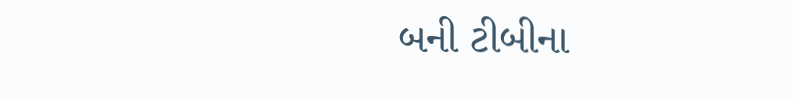બની ટીબીના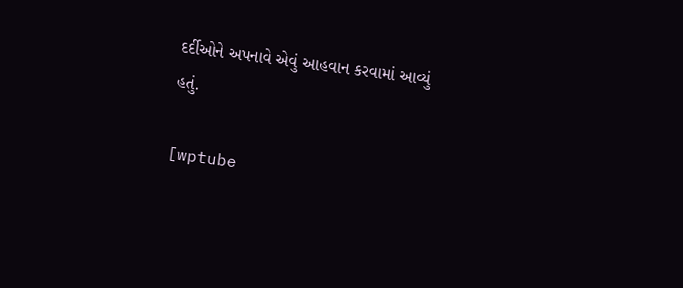દર્દીઓને અપનાવે એવું આહવાન કરવામાં આવ્યું હતું.

[wptube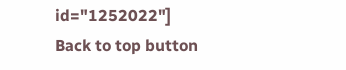id="1252022"]
Back to top button